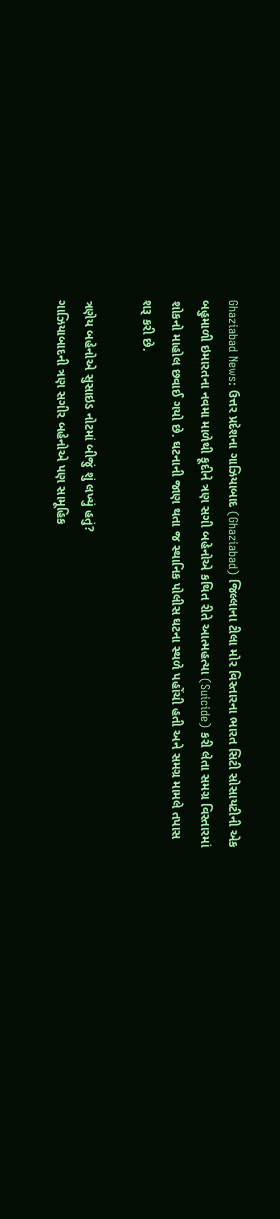Ghaziabad News: ઉત્તર પ્રદેશના ગાઝિયાબાદ (Ghaziabad) જિલ્લાના ટીલા મોર વિસ્તારના ભારત સિટી સોસાયટીની એક બહુમાળી ઇમારતના નવમા માળેથી કૂદીને ત્રણ સગી બહેનોએ કથિત રીતે આત્મહત્યા (Suicide) કરી લેતા સમગ્ર વિસ્તારમાં શોકનો માહોલ છવાઈ ગયો છે. ઘટનાની જાણ થતા જ સ્થાનિક પોલીસ ઘટના સ્થળે પહોંચી હતી અને સમગ્ર મામલે તપાસ શરૂ કરી છે.

ત્રણેય બહેનોએ સુસાઇડ નોટમાં બીજું શું લખ્યું હતું?
ગાઝિયાબાદની ત્રણ સગીર બહેનોએ પણ સામૂહિક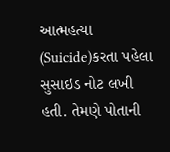આત્મહત્યા (Suicide)કરતા પહેલા સુસાઇડ નોટ લખી હતી. તેમણે પોતાની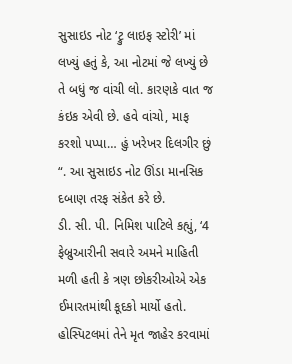સુસાઇડ નોટ ‘ટ્રુ લાઇફ સ્ટોરી’ માં લખ્યું હતું કે, આ નોટમાં જે લખ્યું છે તે બધું જ વાંચી લો. કારણકે વાત જ કંઇક એવી છે. હવે વાંચો, માફ કરશો પપ્પા… હું ખરેખર દિલગીર છું “. આ સુસાઇડ નોટ ઊંડા માનસિક દબાણ તરફ સંકેત કરે છે.
ડી. સી. પી. નિમિશ પાટિલે કહ્યું, ‘4 ફેબ્રુઆરીની સવારે અમને માહિતી મળી હતી કે ત્રણ છોકરીઓએ એક ઈમારતમાંથી કૂદકો માર્યો હતો. હોસ્પિટલમાં તેને મૃત જાહેર કરવામાં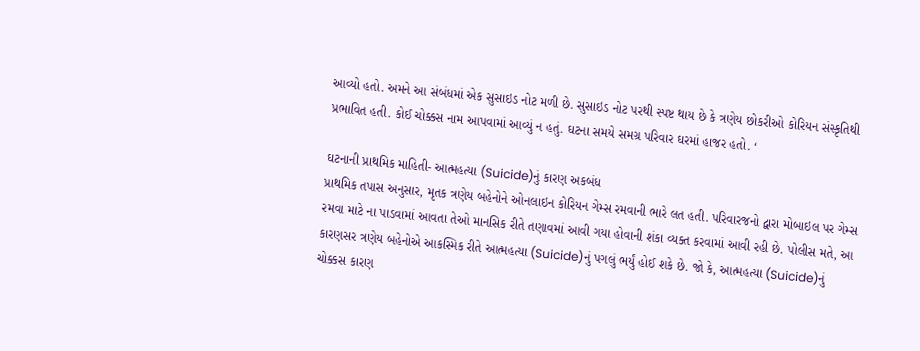આવ્યો હતો. અમને આ સંબંધમાં એક સુસાઇડ નોટ મળી છે. સુસાઇડ નોટ પરથી સ્પષ્ટ થાય છે કે ત્રણેય છોકરીઓ કોરિયન સંસ્કૃતિથી પ્રભાવિત હતી. કોઈ ચોક્કસ નામ આપવામાં આવ્યું ન હતું. ઘટના સમયે સમગ્ર પરિવાર ઘરમાં હાજર હતો. ‘

ઘટનાની પ્રાથમિક માહિતી- આત્મહત્યા (Suicide)નું કારણ અકબંધ
પ્રાથમિક તપાસ અનુસાર, મૃતક ત્રણેય બહેનોને ઓનલાઇન કોરિયન ગેમ્સ રમવાની ભારે લત હતી. પરિવારજનો દ્વારા મોબાઇલ પર ગેમ્સ રમવા માટે ના પાડવામાં આવતા તેઓ માનસિક રીતે તણાવમાં આવી ગયા હોવાની શંકા વ્યક્ત કરવામાં આવી રહી છે. પોલીસ મતે, આ કારણસર ત્રણેય બહેનોએ આકસ્મિક રીતે આત્મહત્યા (Suicide)નું પગલું ભર્યું હોઈ શકે છે. જો કે, આત્મહત્યા (Suicide)નું ચોક્કસ કારણ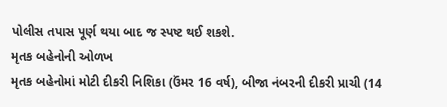પોલીસ તપાસ પૂર્ણ થયા બાદ જ સ્પષ્ટ થઈ શકશે.
મૃતક બહેનોની ઓળખ
મૃતક બહેનોમાં મોટી દીકરી નિશિકા (ઉંમર 16 વર્ષ), બીજા નંબરની દીકરી પ્રાચી (14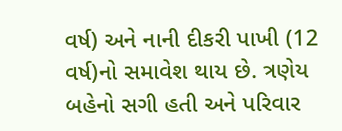વર્ષ) અને નાની દીકરી પાખી (12 વર્ષ)નો સમાવેશ થાય છે. ત્રણેય બહેનો સગી હતી અને પરિવાર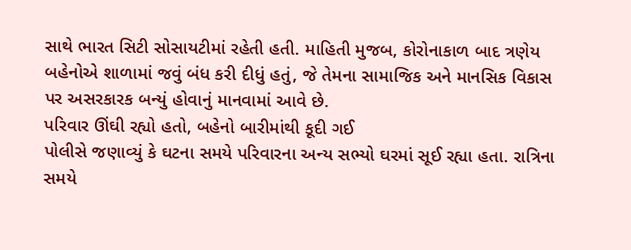સાથે ભારત સિટી સોસાયટીમાં રહેતી હતી. માહિતી મુજબ, કોરોનાકાળ બાદ ત્રણેય બહેનોએ શાળામાં જવું બંધ કરી દીધું હતું, જે તેમના સામાજિક અને માનસિક વિકાસ પર અસરકારક બન્યું હોવાનું માનવામાં આવે છે.
પરિવાર ઊંઘી રહ્યો હતો, બહેનો બારીમાંથી કૂદી ગઈ
પોલીસે જણાવ્યું કે ઘટના સમયે પરિવારના અન્ય સભ્યો ઘરમાં સૂઈ રહ્યા હતા. રાત્રિના સમયે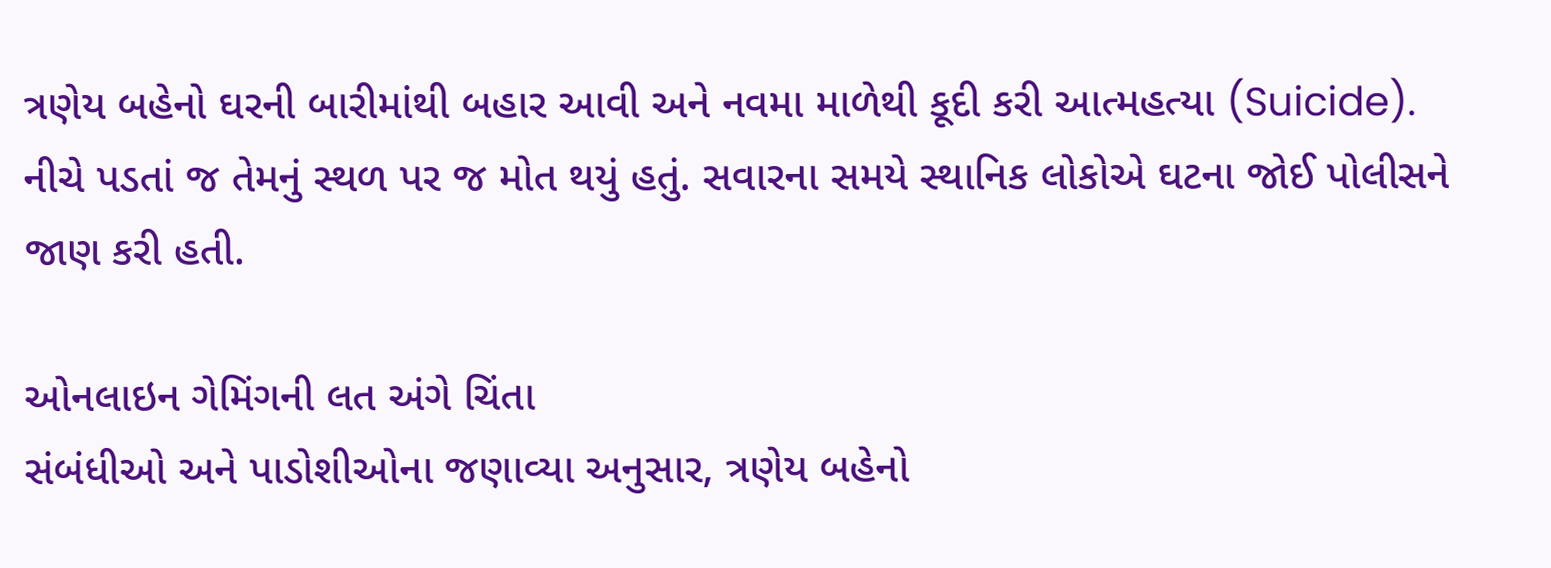ત્રણેય બહેનો ઘરની બારીમાંથી બહાર આવી અને નવમા માળેથી કૂદી કરી આત્મહત્યા (Suicide). નીચે પડતાં જ તેમનું સ્થળ પર જ મોત થયું હતું. સવારના સમયે સ્થાનિક લોકોએ ઘટના જોઈ પોલીસને જાણ કરી હતી.

ઓનલાઇન ગેમિંગની લત અંગે ચિંતા
સંબંધીઓ અને પાડોશીઓના જણાવ્યા અનુસાર, ત્રણેય બહેનો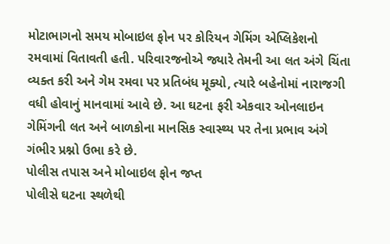મોટાભાગનો સમય મોબાઇલ ફોન પર કોરિયન ગેમિંગ એપ્લિકેશનો રમવામાં વિતાવતી હતી. પરિવારજનોએ જ્યારે તેમની આ લત અંગે ચિંતા વ્યક્ત કરી અને ગેમ રમવા પર પ્રતિબંધ મૂક્યો, ત્યારે બહેનોમાં નારાજગી વધી હોવાનું માનવામાં આવે છે. આ ઘટના ફરી એકવાર ઓનલાઇન ગેમિંગની લત અને બાળકોના માનસિક સ્વાસ્થ્ય પર તેના પ્રભાવ અંગે ગંભીર પ્રશ્નો ઉભા કરે છે.
પોલીસ તપાસ અને મોબાઇલ ફોન જપ્ત
પોલીસે ઘટના સ્થળેથી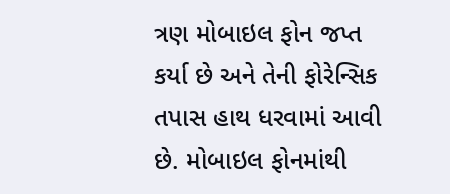ત્રણ મોબાઇલ ફોન જપ્ત કર્યા છે અને તેની ફોરેન્સિક તપાસ હાથ ધરવામાં આવી છે. મોબાઇલ ફોનમાંથી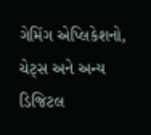ગેમિંગ એપ્લિકેશનો, ચેટ્સ અને અન્ય ડિજિટલ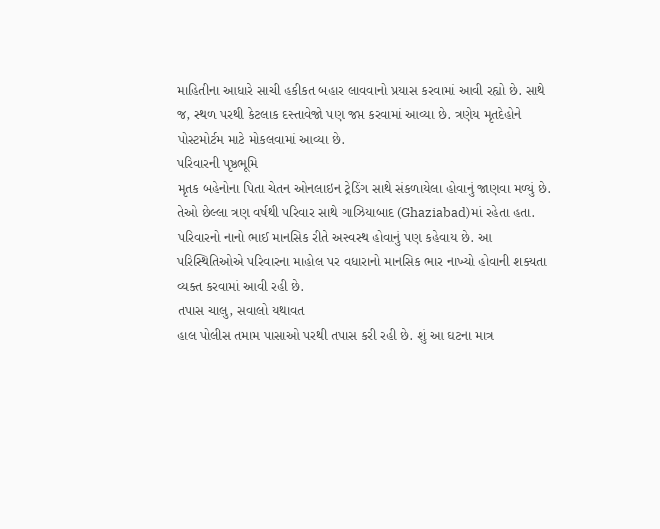માહિતીના આધારે સાચી હકીકત બહાર લાવવાનો પ્રયાસ કરવામાં આવી રહ્યો છે. સાથે જ, સ્થળ પરથી કેટલાક દસ્તાવેજો પણ જપ્ત કરવામાં આવ્યા છે. ત્રણેય મૃતદેહોને પોસ્ટમોર્ટમ માટે મોકલવામાં આવ્યા છે.
પરિવારની પૃષ્ઠભૂમિ
મૃતક બહેનોના પિતા ચેતન ઓનલાઇન ટ્રેડિંગ સાથે સંકળાયેલા હોવાનું જાણવા મળ્યું છે. તેઓ છેલ્લા ત્રણ વર્ષથી પરિવાર સાથે ગાઝિયાબાદ (Ghaziabad)માં રહેતા હતા. પરિવારનો નાનો ભાઈ માનસિક રીતે અસ્વસ્થ હોવાનું પણ કહેવાય છે. આ પરિસ્થિતિઓએ પરિવારના માહોલ પર વધારાનો માનસિક ભાર નાખ્યો હોવાની શક્યતા વ્યક્ત કરવામાં આવી રહી છે.
તપાસ ચાલુ, સવાલો યથાવત
હાલ પોલીસ તમામ પાસાઓ પરથી તપાસ કરી રહી છે. શું આ ઘટના માત્ર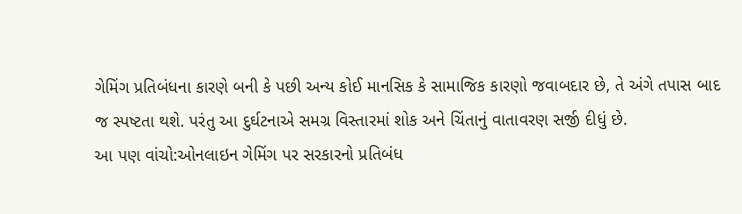ગેમિંગ પ્રતિબંધના કારણે બની કે પછી અન્ય કોઈ માનસિક કે સામાજિક કારણો જવાબદાર છે, તે અંગે તપાસ બાદ જ સ્પષ્ટતા થશે. પરંતુ આ દુર્ઘટનાએ સમગ્ર વિસ્તારમાં શોક અને ચિંતાનું વાતાવરણ સર્જી દીધું છે.
આ પણ વાંચો:ઓનલાઇન ગેમિંગ પર સરકારનો પ્રતિબંધ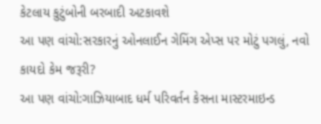કેટલાય કુટુંબોની બરબાદી અટકાવશે
આ પણ વાંચો:સરકારનું ઓનલાઈન ગેમિંગ એપ્સ પર મોટું પગલું, નવો કાયદો કેમ જરૂરી?
આ પણ વાંચો:ગાઝિયાબાદ ધર્મ પરિવર્તન કેસના માસ્ટરમાઇન્ડ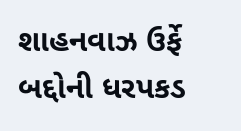શાહનવાઝ ઉર્ફે બદ્દોની ધરપકડ